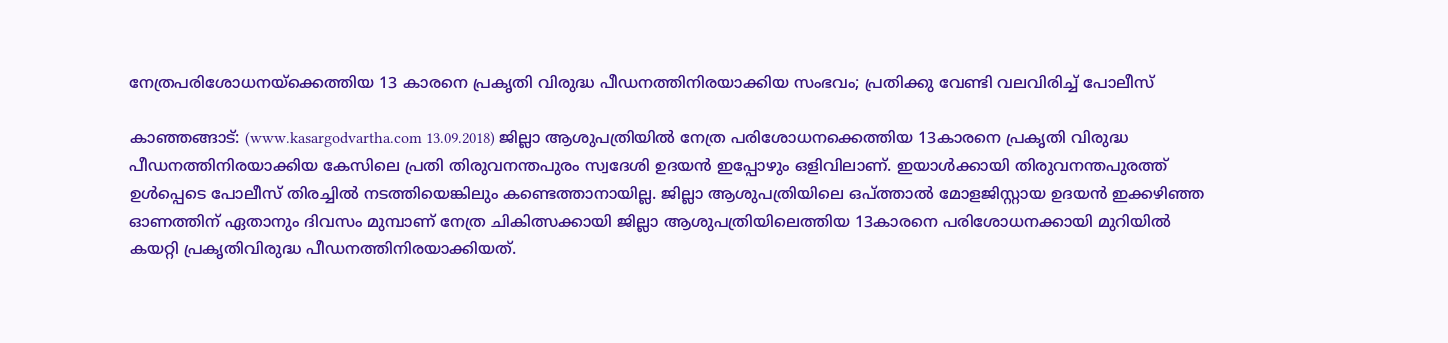നേത്രപരിശോധനയ്‌ക്കെത്തിയ 13 കാരനെ പ്രകൃതി വിരുദ്ധ പീഡനത്തിനിരയാക്കിയ സംഭവം; പ്രതിക്കു വേണ്ടി വലവിരിച്ച് പോലീസ്

കാഞ്ഞങ്ങാട്: (www.kasargodvartha.com 13.09.2018) ജില്ലാ ആശുപത്രിയില്‍ നേത്ര പരിശോധനക്കെത്തിയ 13കാരനെ പ്രകൃതി വിരുദ്ധ പീഡനത്തിനിരയാക്കിയ കേസിലെ പ്രതി തിരുവനന്തപുരം സ്വദേശി ഉദയന്‍ ഇപ്പോഴും ഒളിവിലാണ്. ഇയാള്‍ക്കായി തിരുവനന്തപുരത്ത് ഉള്‍പ്പെടെ പോലീസ് തിരച്ചില്‍ നടത്തിയെങ്കിലും കണ്ടെത്താനായില്ല. ജില്ലാ ആശുപത്രിയിലെ ഒപ്ത്താല്‍ മോളജിസ്റ്റായ ഉദയന്‍ ഇക്കഴിഞ്ഞ ഓണത്തിന് ഏതാനും ദിവസം മുമ്പാണ് നേത്ര ചികിത്സക്കായി ജില്ലാ ആശുപത്രിയിലെത്തിയ 13കാരനെ പരിശോധനക്കായി മുറിയില്‍ കയറ്റി പ്രകൃതിവിരുദ്ധ പീഡനത്തിനിരയാക്കിയത്.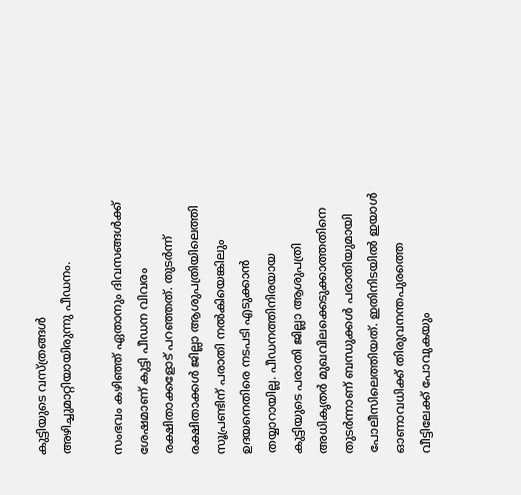കുട്ടിയുടെ വസ്ത്രങ്ങള്‍ അഴിച്ചുമാറ്റിയായിരുന്നു പീഡനം.

സംഭവം കഴിഞ്ഞ് ഏതാനും ദിവസങ്ങള്‍ക്ക് ശേഷമാണ് കുട്ടി പീഡന വിവരം രക്ഷിതാക്കളോട് പറഞ്ഞത്. തുടര്‍ന്ന് രക്ഷിതാക്കള്‍ ജില്ലാ ആശുപത്രിയിലെത്തി സൂപ്രണ്ടിന് പരാതി നല്‍കിയെങ്കിലും ഉദയനെതിരെ നടപടി എടുക്കാന്‍ തയ്യാറായില്ല. പീഡനത്തിനിരയായ കുട്ടിയുടെ പരാതി ജില്ലാ ആശുപത്രി അധികൃതര്‍ മുഖവിലക്കെടുക്കാത്തതിനെ തുടര്‍ന്നാണ് ബന്ധുക്കള്‍ പരാതിയുമായി പോലീസിലെത്തിയത്. ഇതിനിടയില്‍ ഇയാള്‍ ഓണാവധിക്ക് തിരുവനന്തപുരത്തെ വീട്ടിലേക്ക് പോവുകയും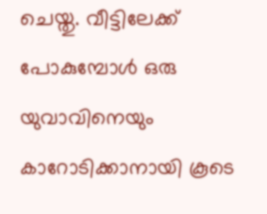ചെയ്തു. വീട്ടിലേക്ക് പോകുമ്പോള്‍ ഒരു യുവാവിനെയും കാറോടിക്കാനായി കൂടെ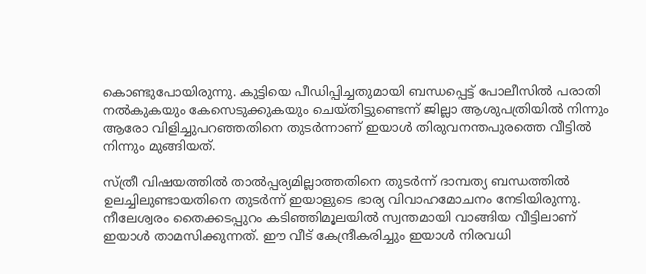കൊണ്ടുപോയിരുന്നു. കുട്ടിയെ പീഡിപ്പിച്ചതുമായി ബന്ധപ്പെട്ട് പോലീസില്‍ പരാതി നല്‍കുകയും കേസെടുക്കുകയും ചെയ്തിട്ടുണ്ടെന്ന് ജില്ലാ ആശുപത്രിയില്‍ നിന്നും ആരോ വിളിച്ചുപറഞ്ഞതിനെ തുടര്‍ന്നാണ് ഇയാള്‍ തിരുവനന്തപുരത്തെ വീട്ടില്‍ നിന്നും മുങ്ങിയത്.

സ്ത്രീ വിഷയത്തില്‍ താല്‍പ്പര്യമില്ലാത്തതിനെ തുടര്‍ന്ന് ദാമ്പത്യ ബന്ധത്തില്‍ ഉലച്ചിലുണ്ടായതിനെ തുടര്‍ന്ന് ഇയാളുടെ ഭാര്യ വിവാഹമോചനം നേടിയിരുന്നു. നീലേശ്വരം തൈക്കടപ്പുറം കടിഞ്ഞിമൂലയില്‍ സ്വന്തമായി വാങ്ങിയ വീട്ടിലാണ് ഇയാള്‍ താമസിക്കുന്നത്. ഈ വീട് കേന്ദ്രീകരിച്ചും ഇയാള്‍ നിരവധി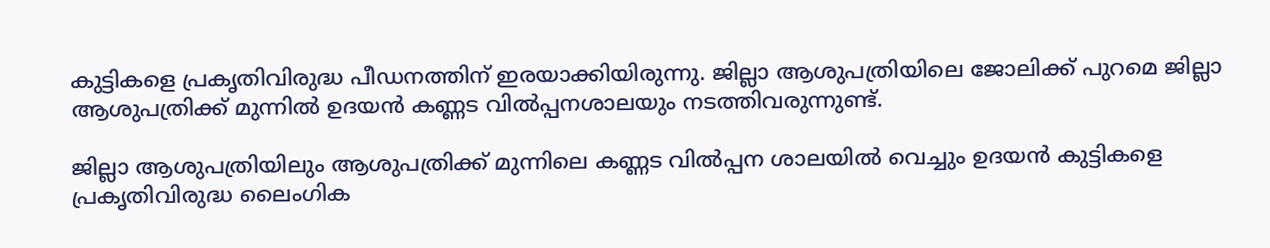കുട്ടികളെ പ്രകൃതിവിരുദ്ധ പീഡനത്തിന് ഇരയാക്കിയിരുന്നു. ജില്ലാ ആശുപത്രിയിലെ ജോലിക്ക് പുറമെ ജില്ലാ ആശുപത്രിക്ക് മുന്നില്‍ ഉദയന്‍ കണ്ണട വില്‍പ്പനശാലയും നടത്തിവരുന്നുണ്ട്.

ജില്ലാ ആശുപത്രിയിലും ആശുപത്രിക്ക് മുന്നിലെ കണ്ണട വില്‍പ്പന ശാലയില്‍ വെച്ചും ഉദയന്‍ കുട്ടികളെ പ്രകൃതിവിരുദ്ധ ലൈംഗിക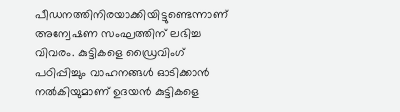പീഡനത്തിനിരയാക്കിയിട്ടുണ്ടെന്നാണ് അന്വേഷണ സംഘത്തിന് ലഭിച്ച വിവരം. കുട്ടികളെ ഡ്രൈവിംഗ് പഠിപ്പിച്ചും വാഹനങ്ങള്‍ ഓടിക്കാന്‍ നല്‍കിയുമാണ് ഉദയന്‍ കുട്ടികളെ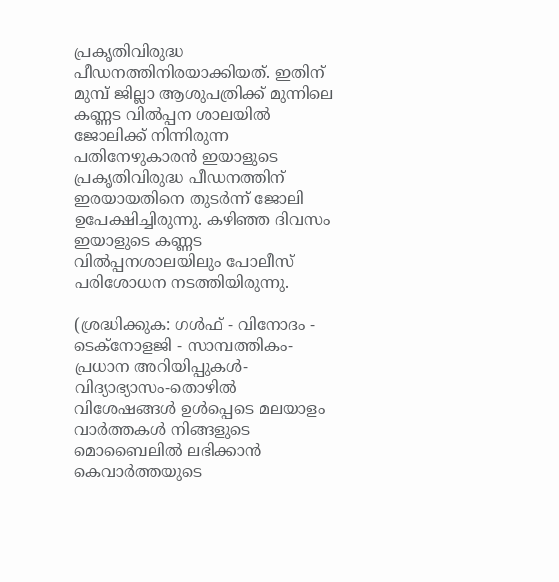പ്രകൃതിവിരുദ്ധ പീഡനത്തിനിരയാക്കിയത്. ഇതിന് മുമ്പ് ജില്ലാ ആശുപത്രിക്ക് മുന്നിലെ കണ്ണട വില്‍പ്പന ശാലയില്‍ ജോലിക്ക് നിന്നിരുന്ന പതിനേഴുകാരന്‍ ഇയാളുടെ പ്രകൃതിവിരുദ്ധ പീഡനത്തിന് ഇരയായതിനെ തുടര്‍ന്ന് ജോലി ഉപേക്ഷിച്ചിരുന്നു. കഴിഞ്ഞ ദിവസം ഇയാളുടെ കണ്ണട വില്‍പ്പനശാലയിലും പോലീസ് പരിശോധന നടത്തിയിരുന്നു.

(ശ്രദ്ധിക്കുക: ഗൾഫ് - വിനോദം - ടെക്നോളജി - സാമ്പത്തികം- പ്രധാന അറിയിപ്പുകൾ-വിദ്യാഭ്യാസം-തൊഴിൽ വിശേഷങ്ങൾ ഉൾപ്പെടെ മലയാളം വാർത്തകൾ നിങ്ങളുടെ മൊബൈലിൽ ലഭിക്കാൻ കെവാർത്തയുടെ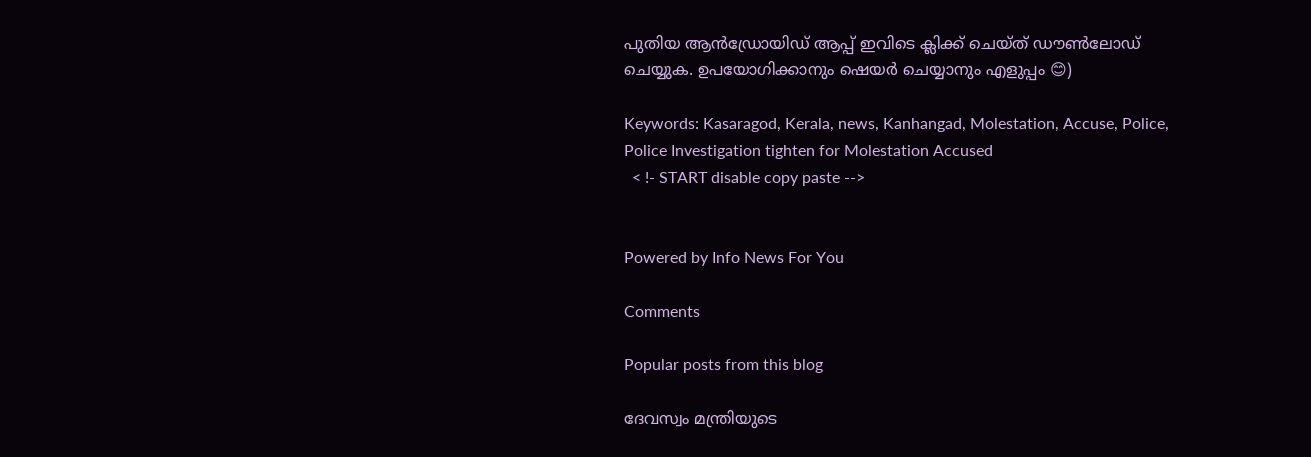പുതിയ ആൻഡ്രോയിഡ് ആപ്പ് ഇവിടെ ക്ലിക്ക് ചെയ്ത് ഡൗൺലോഡ് ചെയ്യുക. ഉപയോഗിക്കാനും ഷെയർ ചെയ്യാനും എളുപ്പം 😊)

Keywords: Kasaragod, Kerala, news, Kanhangad, Molestation, Accuse, Police, Police Investigation tighten for Molestation Accused
  < !- START disable copy paste -->


Powered by Info News For You

Comments

Popular posts from this blog

ദേവസ്വം മന്ത്രിയുടെ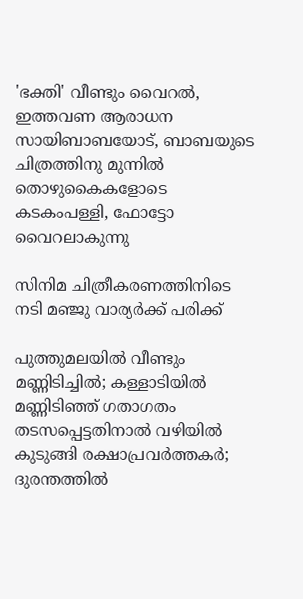'ഭക്തി' വീണ്ടും വൈറല്‍, ഇത്തവണ ആരാധന സായിബാബയോട്, ബാബയുടെ ചിത്രത്തിനു മുന്നില്‍ തൊഴുകൈകളോടെ കടകംപള്ളി, ഫോട്ടോ വൈറലാകുന്നു

സിനിമ ചിത്രീകരണത്തിനിടെ നടി മഞ്ജു വാര്യര്‍ക്ക് പരിക്ക്

പുത്തുമലയില്‍ വീണ്ടും മണ്ണിടിച്ചില്‍; കള്ളാടിയില്‍ മണ്ണിടിഞ്ഞ് ഗതാഗതം തടസപ്പെട്ടതിനാല്‍ വഴിയില്‍ കുടുങ്ങി രക്ഷാപ്രവര്‍ത്തകര്‍; ദുരന്തത്തില്‍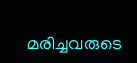മരിച്ചവരുടെ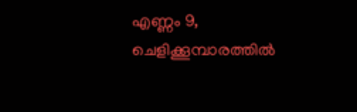എണ്ണം 9, ചെളിക്കൂമ്പാരത്തില്‍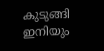കുടുങ്ങി ഇനിയും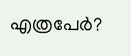എത്രപേര്‍?